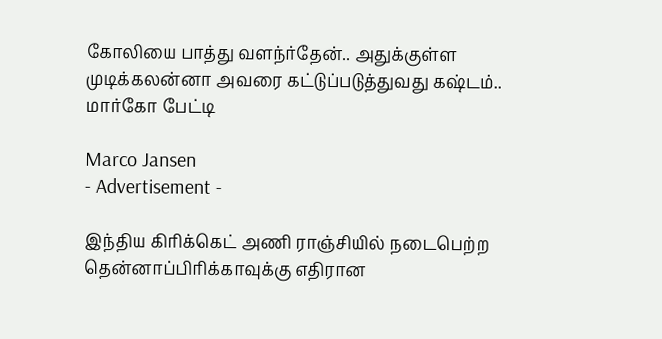கோலியை பாத்து வளந்ர்தேன்.. அதுக்குள்ள முடிக்கலன்னா அவரை கட்டுப்படுத்துவது கஷ்டம்.. மார்கோ பேட்டி

Marco Jansen
- Advertisement -

இந்திய கிரிக்கெட் அணி ராஞ்சியில் நடைபெற்ற தென்னாப்பிரிக்காவுக்கு எதிரான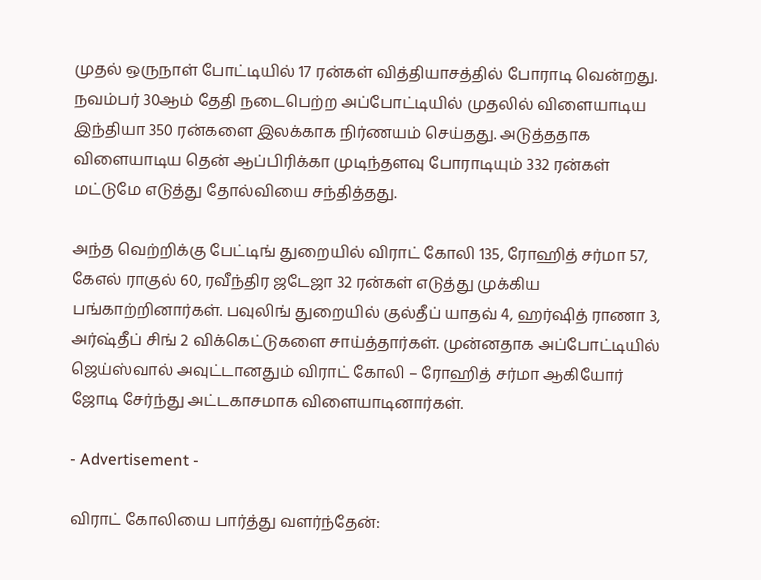முதல் ஒருநாள் போட்டியில் 17 ரன்கள் வித்தியாசத்தில் போராடி வென்றது. நவம்பர் 30ஆம் தேதி நடைபெற்ற அப்போட்டியில் முதலில் விளையாடிய இந்தியா 350 ரன்களை இலக்காக நிர்ணயம் செய்தது. அடுத்ததாக விளையாடிய தென் ஆப்பிரிக்கா முடிந்தளவு போராடியும் 332 ரன்கள் மட்டுமே எடுத்து தோல்வியை சந்தித்தது.

அந்த வெற்றிக்கு பேட்டிங் துறையில் விராட் கோலி 135, ரோஹித் சர்மா 57, கேஎல் ராகுல் 60, ரவீந்திர ஜடேஜா 32 ரன்கள் எடுத்து முக்கிய பங்காற்றினார்கள். பவுலிங் துறையில் குல்தீப் யாதவ் 4, ஹர்ஷித் ராணா 3, அர்ஷ்தீப் சிங் 2 விக்கெட்டுகளை சாய்த்தார்கள். முன்னதாக அப்போட்டியில் ஜெய்ஸ்வால் அவுட்டானதும் விராட் கோலி – ரோஹித் சர்மா ஆகியோர் ஜோடி சேர்ந்து அட்டகாசமாக விளையாடினார்கள்.

- Advertisement -

விராட் கோலியை பார்த்து வளர்ந்தேன்: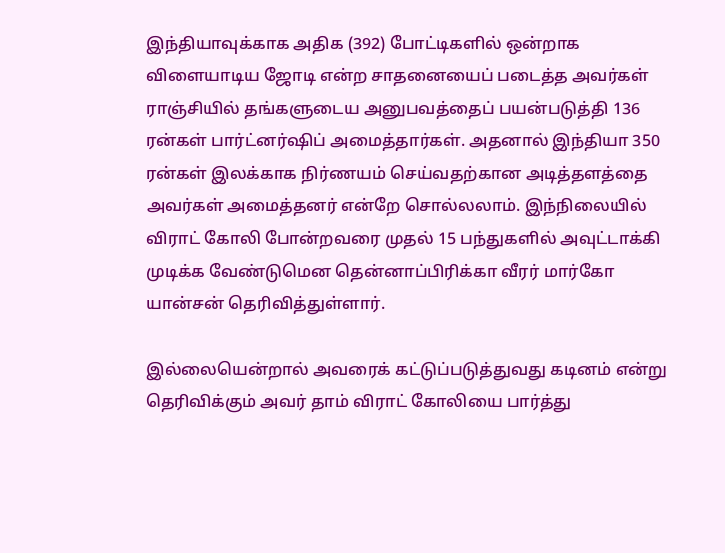இந்தியாவுக்காக அதிக (392) போட்டிகளில் ஒன்றாக விளையாடிய ஜோடி என்ற சாதனையைப் படைத்த அவர்கள் ராஞ்சியில் தங்களுடைய அனுபவத்தைப் பயன்படுத்தி 136 ரன்கள் பார்ட்னர்ஷிப் அமைத்தார்கள். அதனால் இந்தியா 350 ரன்கள் இலக்காக நிர்ணயம் செய்வதற்கான அடித்தளத்தை அவர்கள் அமைத்தனர் என்றே சொல்லலாம். இந்நிலையில் விராட் கோலி போன்றவரை முதல் 15 பந்துகளில் அவுட்டாக்கி முடிக்க வேண்டுமென தென்னாப்பிரிக்கா வீரர் மார்கோ யான்சன் தெரிவித்துள்ளார்.

இல்லையென்றால் அவரைக் கட்டுப்படுத்துவது கடினம் என்று தெரிவிக்கும் அவர் தாம் விராட் கோலியை பார்த்து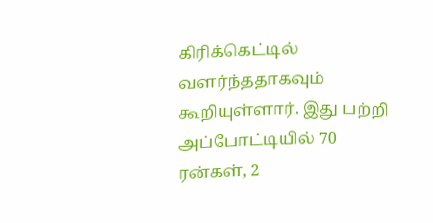கிரிக்கெட்டில் வளர்ந்ததாகவும் கூறியுள்ளார். இது பற்றி அப்போட்டியில் 70 ரன்கள், 2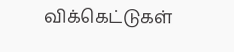விக்கெட்டுகள்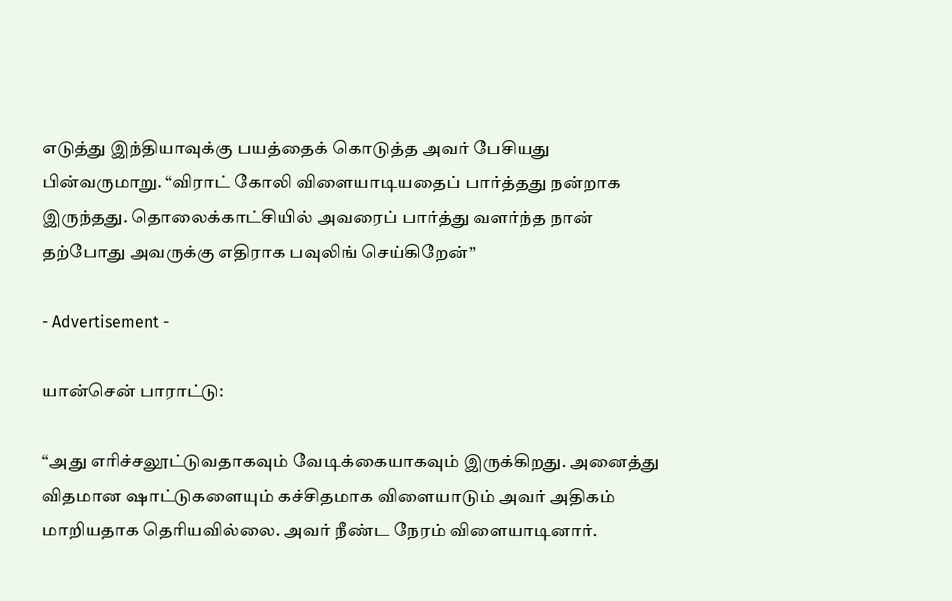எடுத்து இந்தியாவுக்கு பயத்தைக் கொடுத்த அவர் பேசியது பின்வருமாறு. “விராட் கோலி விளையாடியதைப் பார்த்தது நன்றாக இருந்தது. தொலைக்காட்சியில் அவரைப் பார்த்து வளர்ந்த நான் தற்போது அவருக்கு எதிராக பவுலிங் செய்கிறேன்”

- Advertisement -

யான்சென் பாராட்டு:

“அது எரிச்சலூட்டுவதாகவும் வேடிக்கையாகவும் இருக்கிறது. அனைத்து விதமான ஷாட்டுகளையும் கச்சிதமாக விளையாடும் அவர் அதிகம் மாறியதாக தெரியவில்லை. அவர் நீண்ட நேரம் விளையாடினார்.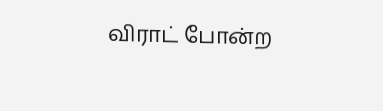விராட் போன்ற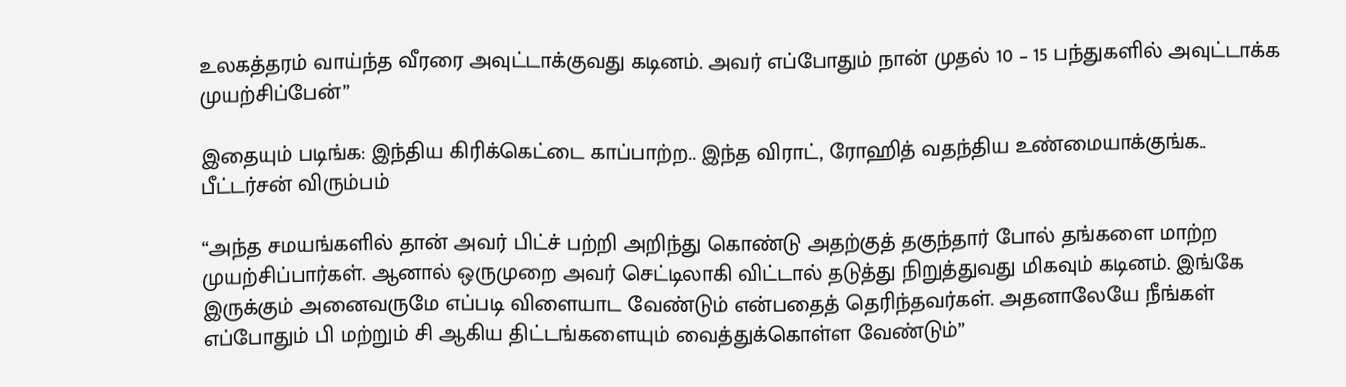உலகத்தரம் வாய்ந்த வீரரை அவுட்டாக்குவது கடினம். அவர் எப்போதும் நான் முதல் 10 – 15 பந்துகளில் அவுட்டாக்க முயற்சிப்பேன்”

இதையும் படிங்க: இந்திய கிரிக்கெட்டை காப்பாற்ற.. இந்த விராட், ரோஹித் வதந்திய உண்மையாக்குங்க.. பீட்டர்சன் விரும்பம்

“அந்த சமயங்களில் தான் அவர் பிட்ச் பற்றி அறிந்து கொண்டு அதற்குத் தகுந்தார் போல் தங்களை மாற்ற முயற்சிப்பார்கள். ஆனால் ஒருமுறை அவர் செட்டிலாகி விட்டால் தடுத்து நிறுத்துவது மிகவும் கடினம். இங்கே இருக்கும் அனைவருமே எப்படி விளையாட வேண்டும் என்பதைத் தெரிந்தவர்கள். அதனாலேயே நீங்கள் எப்போதும் பி மற்றும் சி ஆகிய திட்டங்களையும் வைத்துக்கொள்ள வேண்டும்”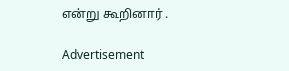என்று கூறினார் .

Advertisement